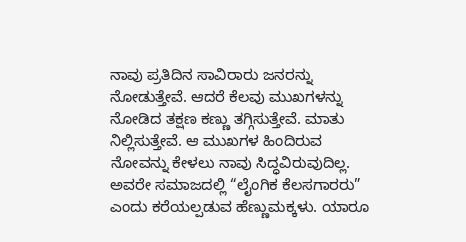ನಾವು ಪ್ರತಿದಿನ ಸಾವಿರಾರು ಜನರನ್ನು ನೋಡುತ್ತೇವೆ. ಆದರೆ ಕೆಲವು ಮುಖಗಳನ್ನು ನೋಡಿದ ತಕ್ಷಣ ಕಣ್ಣು ತಗ್ಗಿಸುತ್ತೇವೆ. ಮಾತು ನಿಲ್ಲಿಸುತ್ತೇವೆ. ಆ ಮುಖಗಳ ಹಿಂದಿರುವ ನೋವನ್ನು ಕೇಳಲು ನಾವು ಸಿದ್ಧವಿರುವುದಿಲ್ಲ. ಅವರೇ ಸಮಾಜದಲ್ಲಿ “ಲೈಂಗಿಕ ಕೆಲಸಗಾರರು” ಎಂದು ಕರೆಯಲ್ಪಡುವ ಹೆಣ್ಣುಮಕ್ಕಳು. ಯಾರೂ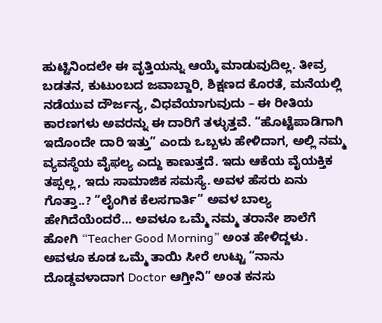ಹುಟ್ಟಿನಿಂದಲೇ ಈ ವೃತ್ತಿಯನ್ನು ಆಯ್ಕೆ ಮಾಡುವುದಿಲ್ಲ. ತೀವ್ರ ಬಡತನ, ಕುಟುಂಬದ ಜವಾಬ್ದಾರಿ, ಶಿಕ್ಷಣದ ಕೊರತೆ, ಮನೆಯಲ್ಲಿ ನಡೆಯುವ ದೌರ್ಜನ್ಯ, ವಿಧವೆಯಾಗುವುದು – ಈ ರೀತಿಯ ಕಾರಣಗಳು ಅವರನ್ನು ಈ ದಾರಿಗೆ ತಳ್ಳುತ್ತವೆ. “ಹೊಟ್ಟೆಪಾಡಿಗಾಗಿ ಇದೊಂದೇ ದಾರಿ ಇತ್ತು” ಎಂದು ಒಬ್ಬಳು ಹೇಳಿದಾಗ, ಅಲ್ಲಿ ನಮ್ಮ ವ್ಯವಸ್ಥೆಯ ವೈಫಲ್ಯ ಎದ್ದು ಕಾಣುತ್ತದೆ. ಇದು ಆಕೆಯ ವೈಯಕ್ತಿಕ ತಪ್ಪಲ್ಲ, ಇದು ಸಾಮಾಜಿಕ ಸಮಸ್ಯೆ. ಅವಳ ಹೆಸರು ಏನು ಗೊತ್ತಾ..? “ಲೈಂಗಿಕ ಕೆಲಸಗಾರ್ತಿ” ಅವಳ ಬಾಲ್ಯ ಹೇಗಿದೆಯೆಂದರೆ… ಅವಳೂ ಒಮ್ಮೆ ನಮ್ಮ ತರಾನೇ ಶಾಲೆಗೆ ಹೋಗಿ “Teacher Good Morning” ಅಂತ ಹೇಳಿದ್ದಳು. ಅವಳೂ ಕೂಡ ಒಮ್ಮೆ ತಾಯಿ ಸೀರೆ ಉಟ್ಟು “ನಾನು ದೊಡ್ಡವಳಾದಾಗ Doctor ಆಗ್ತೀನಿ” ಅಂತ ಕನಸು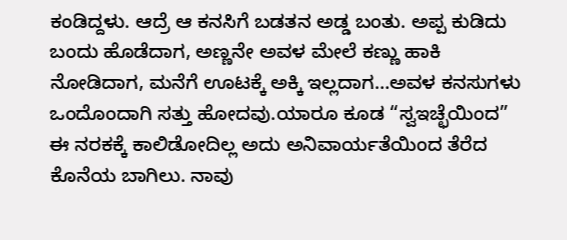ಕಂಡಿದ್ದಳು. ಆದ್ರೆ ಆ ಕನಸಿಗೆ ಬಡತನ ಅಡ್ಡ ಬಂತು. ಅಪ್ಪ ಕುಡಿದು ಬಂದು ಹೊಡೆದಾಗ, ಅಣ್ಣನೇ ಅವಳ ಮೇಲೆ ಕಣ್ಣು ಹಾಕಿ ನೋಡಿದಾಗ, ಮನೆಗೆ ಊಟಕ್ಕೆ ಅಕ್ಕಿ ಇಲ್ಲದಾಗ…ಅವಳ ಕನಸುಗಳು ಒಂದೊಂದಾಗಿ ಸತ್ತು ಹೋದವು.ಯಾರೂ ಕೂಡ “ಸ್ವಇಚ್ಛೆಯಿಂದ” ಈ ನರಕಕ್ಕೆ ಕಾಲಿಡೋದಿಲ್ಲ ಅದು ಅನಿವಾರ್ಯತೆಯಿಂದ ತೆರೆದ ಕೊನೆಯ ಬಾಗಿಲು. ನಾವು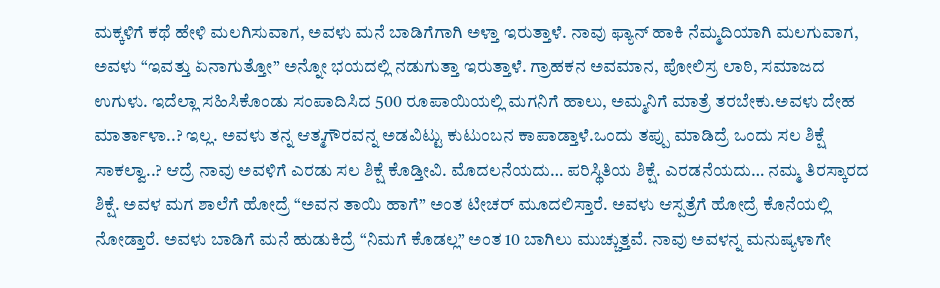ಮಕ್ಕಳಿಗೆ ಕಥೆ ಹೇಳಿ ಮಲಗಿಸುವಾಗ, ಅವಳು ಮನೆ ಬಾಡಿಗೆಗಾಗಿ ಅಳ್ತಾ ಇರುತ್ತಾಳೆ. ನಾವು ಫ್ಯಾನ್ ಹಾಕಿ ನೆಮ್ಮದಿಯಾಗಿ ಮಲಗುವಾಗ, ಅವಳು “ಇವತ್ತು ಏನಾಗುತ್ತೋ” ಅನ್ನೋ ಭಯದಲ್ಲಿ ನಡುಗುತ್ತಾ ಇರುತ್ತಾಳೆ. ಗ್ರಾಹಕನ ಅವಮಾನ, ಪೋಲಿಸ್ರ ಲಾಠಿ, ಸಮಾಜದ ಉಗುಳು. ಇದೆಲ್ಲಾ ಸಹಿಸಿಕೊಂಡು ಸಂಪಾದಿಸಿದ 500 ರೂಪಾಯಿಯಲ್ಲಿ ಮಗನಿಗೆ ಹಾಲು, ಅಮ್ಮನಿಗೆ ಮಾತ್ರೆ ತರಬೇಕು.ಅವಳು ದೇಹ ಮಾರ್ತಾಳಾ..? ಇಲ್ಲ. ಅವಳು ತನ್ನ ಆತ್ಮಗೌರವನ್ನ ಅಡವಿಟ್ಟು ಕುಟುಂಬನ ಕಾಪಾಡ್ತಾಳೆ.ಒಂದು ತಪ್ಪು ಮಾಡಿದ್ರೆ ಒಂದು ಸಲ ಶಿಕ್ಷೆ ಸಾಕಲ್ವಾ..? ಆದ್ರೆ ನಾವು ಅವಳಿಗೆ ಎರಡು ಸಲ ಶಿಕ್ಷೆ ಕೊಡ್ತೀವಿ. ಮೊದಲನೆಯದು… ಪರಿಸ್ಥಿತಿಯ ಶಿಕ್ಷೆ. ಎರಡನೆಯದು… ನಮ್ಮ ತಿರಸ್ಕಾರದ ಶಿಕ್ಷೆ. ಅವಳ ಮಗ ಶಾಲೆಗೆ ಹೋದ್ರೆ “ಅವನ ತಾಯಿ ಹಾಗೆ” ಅಂತ ಟೀಚರ್ ಮೂದಲಿಸ್ತಾರೆ. ಅವಳು ಆಸ್ಪತ್ರೆಗೆ ಹೋದ್ರೆ ಕೊನೆಯಲ್ಲಿ ನೋಡ್ತಾರೆ. ಅವಳು ಬಾಡಿಗೆ ಮನೆ ಹುಡುಕಿದ್ರೆ “ನಿಮಗೆ ಕೊಡಲ್ಲ” ಅಂತ 10 ಬಾಗಿಲು ಮುಚ್ಚುತ್ತವೆ. ನಾವು ಅವಳನ್ನ ಮನುಷ್ಯಳಾಗೇ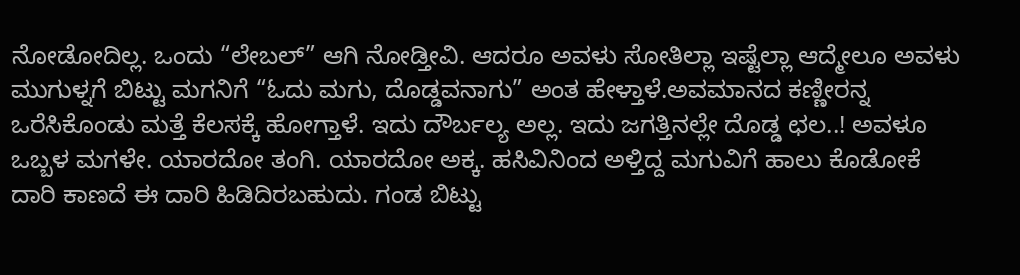ನೋಡೋದಿಲ್ಲ. ಒಂದು “ಲೇಬಲ್” ಆಗಿ ನೋಡ್ತೀವಿ. ಆದರೂ ಅವಳು ಸೋತಿಲ್ಲಾ ಇಷ್ಟೆಲ್ಲಾ ಆದ್ಮೇಲೂ ಅವಳು ಮುಗುಳ್ನಗೆ ಬಿಟ್ಟು ಮಗನಿಗೆ “ಓದು ಮಗು, ದೊಡ್ಡವನಾಗು” ಅಂತ ಹೇಳ್ತಾಳೆ.ಅವಮಾನದ ಕಣ್ಣೀರನ್ನ ಒರೆಸಿಕೊಂಡು ಮತ್ತೆ ಕೆಲಸಕ್ಕೆ ಹೋಗ್ತಾಳೆ. ಇದು ದೌರ್ಬಲ್ಯ ಅಲ್ಲ. ಇದು ಜಗತ್ತಿನಲ್ಲೇ ದೊಡ್ಡ ಛಲ..! ಅವಳೂ ಒಬ್ಬಳ ಮಗಳೇ. ಯಾರದೋ ತಂಗಿ. ಯಾರದೋ ಅಕ್ಕ. ಹಸಿವಿನಿಂದ ಅಳ್ತಿದ್ದ ಮಗುವಿಗೆ ಹಾಲು ಕೊಡೋಕೆ ದಾರಿ ಕಾಣದೆ ಈ ದಾರಿ ಹಿಡಿದಿರಬಹುದು. ಗಂಡ ಬಿಟ್ಟು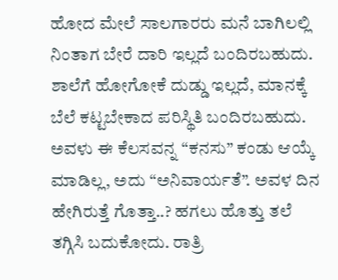ಹೋದ ಮೇಲೆ ಸಾಲಗಾರರು ಮನೆ ಬಾಗಿಲಲ್ಲಿ ನಿಂತಾಗ ಬೇರೆ ದಾರಿ ಇಲ್ಲದೆ ಬಂದಿರಬಹುದು. ಶಾಲೆಗೆ ಹೋಗೋಕೆ ದುಡ್ಡು ಇಲ್ಲದೆ, ಮಾನಕ್ಕೆ ಬೆಲೆ ಕಟ್ಟಬೇಕಾದ ಪರಿಸ್ಥಿತಿ ಬಂದಿರಬಹುದು. ಅವಳು ಈ ಕೆಲಸವನ್ನ “ಕನಸು” ಕಂಡು ಆಯ್ಕೆ ಮಾಡಿಲ್ಲ, ಅದು “ಅನಿವಾರ್ಯತೆ”. ಅವಳ ದಿನ ಹೇಗಿರುತ್ತೆ ಗೊತ್ತಾ..? ಹಗಲು ಹೊತ್ತು ತಲೆ ತಗ್ಗಿಸಿ ಬದುಕೋದು. ರಾತ್ರಿ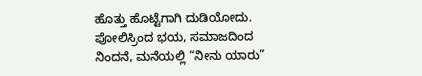ಹೊತ್ತು ಹೊಟ್ಟೆಗಾಗಿ ದುಡಿಯೋದು. ಪೋಲಿಸ್ರಿಂದ ಭಯ, ಸಮಾಜದಿಂದ ನಿಂದನೆ, ಮನೆಯಲ್ಲಿ “ನೀನು ಯಾರು”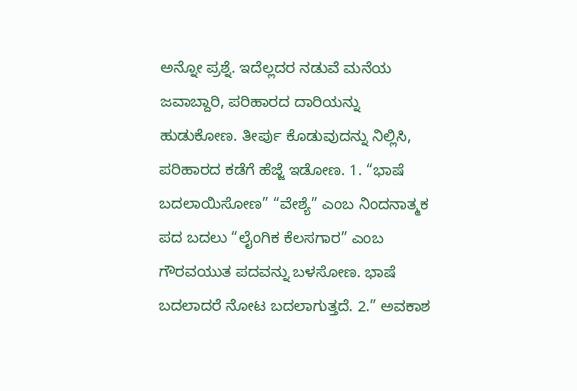ಅನ್ನೋ ಪ್ರಶ್ನೆ. ಇದೆಲ್ಲದರ ನಡುವೆ ಮನೆಯ ಜವಾಬ್ದಾರಿ, ಪರಿಹಾರದ ದಾರಿಯನ್ನು ಹುಡುಕೋಣ. ತೀರ್ಪು ಕೊಡುವುದನ್ನು ನಿಲ್ಲಿಸಿ, ಪರಿಹಾರದ ಕಡೆಗೆ ಹೆಜ್ಜೆ ಇಡೋಣ. 1. “ಭಾಷೆ ಬದಲಾಯಿಸೋಣ” “ವೇಶ್ಯೆ” ಎಂಬ ನಿಂದನಾತ್ಮಕ ಪದ ಬದಲು “ಲೈಂಗಿಕ ಕೆಲಸಗಾರ” ಎಂಬ ಗೌರವಯುತ ಪದವನ್ನು ಬಳಸೋಣ. ಭಾಷೆ ಬದಲಾದರೆ ನೋಟ ಬದಲಾಗುತ್ತದೆ. 2.” ಅವಕಾಶ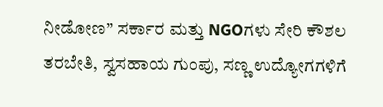ನೀಡೋಣ” ಸರ್ಕಾರ ಮತ್ತು NGOಗಳು ಸೇರಿ ಕೌಶಲ ತರಬೇತಿ, ಸ್ವಸಹಾಯ ಗುಂಪು, ಸಣ್ಣ ಉದ್ಯೋಗಗಳಿಗೆ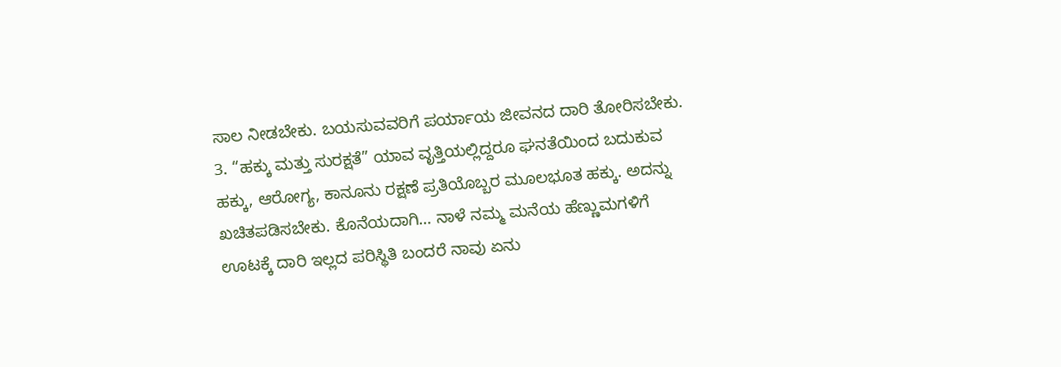ಸಾಲ ನೀಡಬೇಕು. ಬಯಸುವವರಿಗೆ ಪರ್ಯಾಯ ಜೀವನದ ದಾರಿ ತೋರಿಸಬೇಕು. 3. “ಹಕ್ಕು ಮತ್ತು ಸುರಕ್ಷತೆ” ಯಾವ ವೃತ್ತಿಯಲ್ಲಿದ್ದರೂ ಘನತೆಯಿಂದ ಬದುಕುವ ಹಕ್ಕು, ಆರೋಗ್ಯ, ಕಾನೂನು ರಕ್ಷಣೆ ಪ್ರತಿಯೊಬ್ಬರ ಮೂಲಭೂತ ಹಕ್ಕು. ಅದನ್ನು ಖಚಿತಪಡಿಸಬೇಕು. ಕೊನೆಯದಾಗಿ… ನಾಳೆ ನಮ್ಮ ಮನೆಯ ಹೆಣ್ಣುಮಗಳಿಗೆ ಊಟಕ್ಕೆ ದಾರಿ ಇಲ್ಲದ ಪರಿಸ್ಥಿತಿ ಬಂದರೆ ನಾವು ಏನು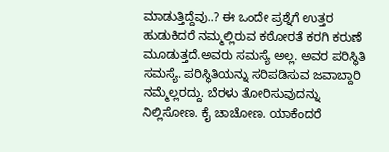ಮಾಡುತ್ತಿದ್ದೆವು..? ಈ ಒಂದೇ ಪ್ರಶ್ನೆಗೆ ಉತ್ತರ ಹುಡುಕಿದರೆ ನಮ್ಮಲ್ಲಿರುವ ಕಠೋರತೆ ಕರಗಿ ಕರುಣೆ ಮೂಡುತ್ತದೆ.ಅವರು ಸಮಸ್ಯೆ ಅಲ್ಲ. ಅವರ ಪರಿಸ್ಥಿತಿ ಸಮಸ್ಯೆ. ಪರಿಸ್ಥಿತಿಯನ್ನು ಸರಿಪಡಿಸುವ ಜವಾಬ್ದಾರಿ ನಮ್ಮೆಲ್ಲರದ್ದು. ಬೆರಳು ತೋರಿಸುವುದನ್ನು ನಿಲ್ಲಿಸೋಣ. ಕೈ ಚಾಚೋಣ. ಯಾಕೆಂದರೆ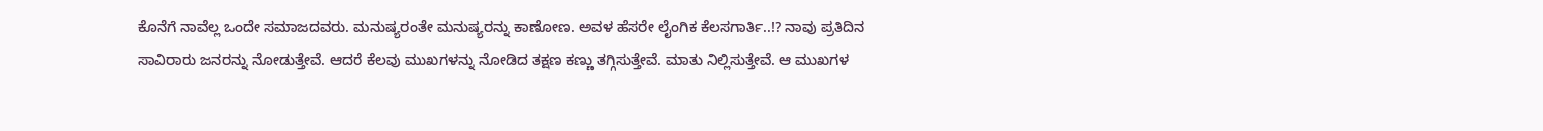ಕೊನೆಗೆ ನಾವೆಲ್ಲ ಒಂದೇ ಸಮಾಜದವರು. ಮನುಷ್ಯರಂತೇ ಮನುಷ್ಯರನ್ನು ಕಾಣೋಣ. ಅವಳ ಹೆಸರೇ ಲೈಂಗಿಕ ಕೆಲಸಗಾರ್ತಿ..!? ನಾವು ಪ್ರತಿದಿನ ಸಾವಿರಾರು ಜನರನ್ನು ನೋಡುತ್ತೇವೆ. ಆದರೆ ಕೆಲವು ಮುಖಗಳನ್ನು ನೋಡಿದ ತಕ್ಷಣ ಕಣ್ಣು ತಗ್ಗಿಸುತ್ತೇವೆ. ಮಾತು ನಿಲ್ಲಿಸುತ್ತೇವೆ. ಆ ಮುಖಗಳ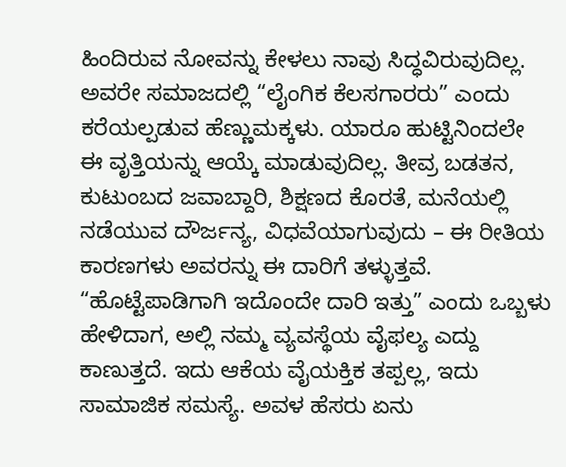ಹಿಂದಿರುವ ನೋವನ್ನು ಕೇಳಲು ನಾವು ಸಿದ್ಧವಿರುವುದಿಲ್ಲ. ಅವರೇ ಸಮಾಜದಲ್ಲಿ “ಲೈಂಗಿಕ ಕೆಲಸಗಾರರು” ಎಂದು ಕರೆಯಲ್ಪಡುವ ಹೆಣ್ಣುಮಕ್ಕಳು. ಯಾರೂ ಹುಟ್ಟಿನಿಂದಲೇ ಈ ವೃತ್ತಿಯನ್ನು ಆಯ್ಕೆ ಮಾಡುವುದಿಲ್ಲ. ತೀವ್ರ ಬಡತನ, ಕುಟುಂಬದ ಜವಾಬ್ದಾರಿ, ಶಿಕ್ಷಣದ ಕೊರತೆ, ಮನೆಯಲ್ಲಿ ನಡೆಯುವ ದೌರ್ಜನ್ಯ, ವಿಧವೆಯಾಗುವುದು – ಈ ರೀತಿಯ ಕಾರಣಗಳು ಅವರನ್ನು ಈ ದಾರಿಗೆ ತಳ್ಳುತ್ತವೆ. “ಹೊಟ್ಟೆಪಾಡಿಗಾಗಿ ಇದೊಂದೇ ದಾರಿ ಇತ್ತು” ಎಂದು ಒಬ್ಬಳು ಹೇಳಿದಾಗ, ಅಲ್ಲಿ ನಮ್ಮ ವ್ಯವಸ್ಥೆಯ ವೈಫಲ್ಯ ಎದ್ದು ಕಾಣುತ್ತದೆ. ಇದು ಆಕೆಯ ವೈಯಕ್ತಿಕ ತಪ್ಪಲ್ಲ, ಇದು ಸಾಮಾಜಿಕ ಸಮಸ್ಯೆ. ಅವಳ ಹೆಸರು ಏನು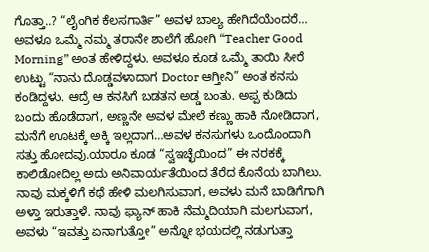ಗೊತ್ತಾ..? “ಲೈಂಗಿಕ ಕೆಲಸಗಾರ್ತಿ” ಅವಳ ಬಾಲ್ಯ ಹೇಗಿದೆಯೆಂದರೆ… ಅವಳೂ ಒಮ್ಮೆ ನಮ್ಮ ತರಾನೇ ಶಾಲೆಗೆ ಹೋಗಿ “Teacher Good Morning” ಅಂತ ಹೇಳಿದ್ದಳು. ಅವಳೂ ಕೂಡ ಒಮ್ಮೆ ತಾಯಿ ಸೀರೆ ಉಟ್ಟು “ನಾನು ದೊಡ್ಡವಳಾದಾಗ Doctor ಆಗ್ತೀನಿ” ಅಂತ ಕನಸು ಕಂಡಿದ್ದಳು. ಆದ್ರೆ ಆ ಕನಸಿಗೆ ಬಡತನ ಅಡ್ಡ ಬಂತು. ಅಪ್ಪ ಕುಡಿದು ಬಂದು ಹೊಡೆದಾಗ, ಅಣ್ಣನೇ ಅವಳ ಮೇಲೆ ಕಣ್ಣು ಹಾಕಿ ನೋಡಿದಾಗ, ಮನೆಗೆ ಊಟಕ್ಕೆ ಅಕ್ಕಿ ಇಲ್ಲದಾಗ…ಅವಳ ಕನಸುಗಳು ಒಂದೊಂದಾಗಿ ಸತ್ತು ಹೋದವು.ಯಾರೂ ಕೂಡ “ಸ್ವಇಚ್ಛೆಯಿಂದ” ಈ ನರಕಕ್ಕೆ ಕಾಲಿಡೋದಿಲ್ಲ ಅದು ಅನಿವಾರ್ಯತೆಯಿಂದ ತೆರೆದ ಕೊನೆಯ ಬಾಗಿಲು. ನಾವು ಮಕ್ಕಳಿಗೆ ಕಥೆ ಹೇಳಿ ಮಲಗಿಸುವಾಗ, ಅವಳು ಮನೆ ಬಾಡಿಗೆಗಾಗಿ ಅಳ್ತಾ ಇರುತ್ತಾಳೆ. ನಾವು ಫ್ಯಾನ್ ಹಾಕಿ ನೆಮ್ಮದಿಯಾಗಿ ಮಲಗುವಾಗ, ಅವಳು “ಇವತ್ತು ಏನಾಗುತ್ತೋ” ಅನ್ನೋ ಭಯದಲ್ಲಿ ನಡುಗುತ್ತಾ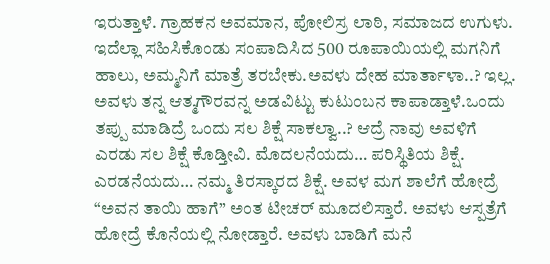ಇರುತ್ತಾಳೆ. ಗ್ರಾಹಕನ ಅವಮಾನ, ಪೋಲಿಸ್ರ ಲಾಠಿ, ಸಮಾಜದ ಉಗುಳು. ಇದೆಲ್ಲಾ ಸಹಿಸಿಕೊಂಡು ಸಂಪಾದಿಸಿದ 500 ರೂಪಾಯಿಯಲ್ಲಿ ಮಗನಿಗೆ ಹಾಲು, ಅಮ್ಮನಿಗೆ ಮಾತ್ರೆ ತರಬೇಕು.ಅವಳು ದೇಹ ಮಾರ್ತಾಳಾ..? ಇಲ್ಲ. ಅವಳು ತನ್ನ ಆತ್ಮಗೌರವನ್ನ ಅಡವಿಟ್ಟು ಕುಟುಂಬನ ಕಾಪಾಡ್ತಾಳೆ.ಒಂದು ತಪ್ಪು ಮಾಡಿದ್ರೆ ಒಂದು ಸಲ ಶಿಕ್ಷೆ ಸಾಕಲ್ವಾ..? ಆದ್ರೆ ನಾವು ಅವಳಿಗೆ ಎರಡು ಸಲ ಶಿಕ್ಷೆ ಕೊಡ್ತೀವಿ. ಮೊದಲನೆಯದು… ಪರಿಸ್ಥಿತಿಯ ಶಿಕ್ಷೆ. ಎರಡನೆಯದು… ನಮ್ಮ ತಿರಸ್ಕಾರದ ಶಿಕ್ಷೆ. ಅವಳ ಮಗ ಶಾಲೆಗೆ ಹೋದ್ರೆ “ಅವನ ತಾಯಿ ಹಾಗೆ” ಅಂತ ಟೀಚರ್ ಮೂದಲಿಸ್ತಾರೆ. ಅವಳು ಆಸ್ಪತ್ರೆಗೆ ಹೋದ್ರೆ ಕೊನೆಯಲ್ಲಿ ನೋಡ್ತಾರೆ. ಅವಳು ಬಾಡಿಗೆ ಮನೆ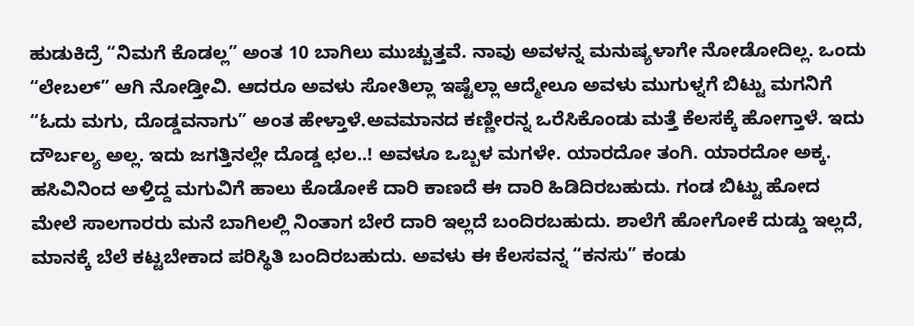ಹುಡುಕಿದ್ರೆ “ನಿಮಗೆ ಕೊಡಲ್ಲ” ಅಂತ 10 ಬಾಗಿಲು ಮುಚ್ಚುತ್ತವೆ. ನಾವು ಅವಳನ್ನ ಮನುಷ್ಯಳಾಗೇ ನೋಡೋದಿಲ್ಲ. ಒಂದು “ಲೇಬಲ್” ಆಗಿ ನೋಡ್ತೀವಿ. ಆದರೂ ಅವಳು ಸೋತಿಲ್ಲಾ ಇಷ್ಟೆಲ್ಲಾ ಆದ್ಮೇಲೂ ಅವಳು ಮುಗುಳ್ನಗೆ ಬಿಟ್ಟು ಮಗನಿಗೆ “ಓದು ಮಗು, ದೊಡ್ಡವನಾಗು” ಅಂತ ಹೇಳ್ತಾಳೆ.ಅವಮಾನದ ಕಣ್ಣೀರನ್ನ ಒರೆಸಿಕೊಂಡು ಮತ್ತೆ ಕೆಲಸಕ್ಕೆ ಹೋಗ್ತಾಳೆ. ಇದು ದೌರ್ಬಲ್ಯ ಅಲ್ಲ. ಇದು ಜಗತ್ತಿನಲ್ಲೇ ದೊಡ್ಡ ಛಲ..! ಅವಳೂ ಒಬ್ಬಳ ಮಗಳೇ. ಯಾರದೋ ತಂಗಿ. ಯಾರದೋ ಅಕ್ಕ. ಹಸಿವಿನಿಂದ ಅಳ್ತಿದ್ದ ಮಗುವಿಗೆ ಹಾಲು ಕೊಡೋಕೆ ದಾರಿ ಕಾಣದೆ ಈ ದಾರಿ ಹಿಡಿದಿರಬಹುದು. ಗಂಡ ಬಿಟ್ಟು ಹೋದ ಮೇಲೆ ಸಾಲಗಾರರು ಮನೆ ಬಾಗಿಲಲ್ಲಿ ನಿಂತಾಗ ಬೇರೆ ದಾರಿ ಇಲ್ಲದೆ ಬಂದಿರಬಹುದು. ಶಾಲೆಗೆ ಹೋಗೋಕೆ ದುಡ್ಡು ಇಲ್ಲದೆ, ಮಾನಕ್ಕೆ ಬೆಲೆ ಕಟ್ಟಬೇಕಾದ ಪರಿಸ್ಥಿತಿ ಬಂದಿರಬಹುದು. ಅವಳು ಈ ಕೆಲಸವನ್ನ “ಕನಸು” ಕಂಡು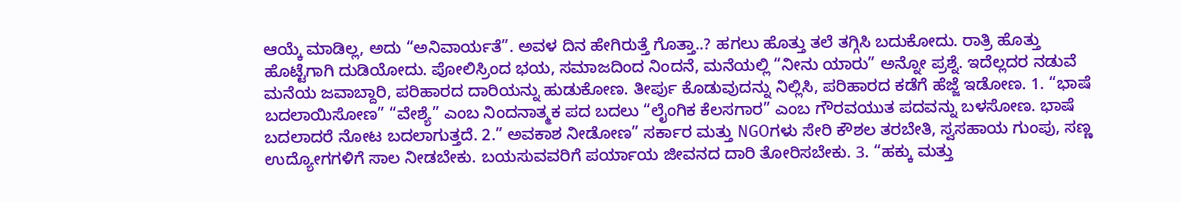ಆಯ್ಕೆ ಮಾಡಿಲ್ಲ, ಅದು “ಅನಿವಾರ್ಯತೆ”. ಅವಳ ದಿನ ಹೇಗಿರುತ್ತೆ ಗೊತ್ತಾ..? ಹಗಲು ಹೊತ್ತು ತಲೆ ತಗ್ಗಿಸಿ ಬದುಕೋದು. ರಾತ್ರಿ ಹೊತ್ತು ಹೊಟ್ಟೆಗಾಗಿ ದುಡಿಯೋದು. ಪೋಲಿಸ್ರಿಂದ ಭಯ, ಸಮಾಜದಿಂದ ನಿಂದನೆ, ಮನೆಯಲ್ಲಿ “ನೀನು ಯಾರು” ಅನ್ನೋ ಪ್ರಶ್ನೆ. ಇದೆಲ್ಲದರ ನಡುವೆ ಮನೆಯ ಜವಾಬ್ದಾರಿ, ಪರಿಹಾರದ ದಾರಿಯನ್ನು ಹುಡುಕೋಣ. ತೀರ್ಪು ಕೊಡುವುದನ್ನು ನಿಲ್ಲಿಸಿ, ಪರಿಹಾರದ ಕಡೆಗೆ ಹೆಜ್ಜೆ ಇಡೋಣ. 1. “ಭಾಷೆ ಬದಲಾಯಿಸೋಣ” “ವೇಶ್ಯೆ” ಎಂಬ ನಿಂದನಾತ್ಮಕ ಪದ ಬದಲು “ಲೈಂಗಿಕ ಕೆಲಸಗಾರ” ಎಂಬ ಗೌರವಯುತ ಪದವನ್ನು ಬಳಸೋಣ. ಭಾಷೆ ಬದಲಾದರೆ ನೋಟ ಬದಲಾಗುತ್ತದೆ. 2.” ಅವಕಾಶ ನೀಡೋಣ” ಸರ್ಕಾರ ಮತ್ತು NGOಗಳು ಸೇರಿ ಕೌಶಲ ತರಬೇತಿ, ಸ್ವಸಹಾಯ ಗುಂಪು, ಸಣ್ಣ ಉದ್ಯೋಗಗಳಿಗೆ ಸಾಲ ನೀಡಬೇಕು. ಬಯಸುವವರಿಗೆ ಪರ್ಯಾಯ ಜೀವನದ ದಾರಿ ತೋರಿಸಬೇಕು. 3. “ಹಕ್ಕು ಮತ್ತು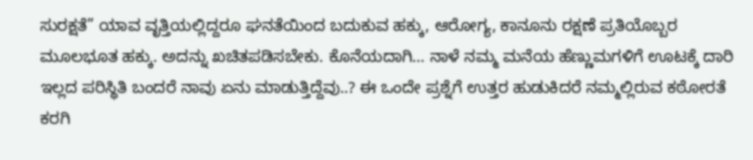ಸುರಕ್ಷತೆ” ಯಾವ ವೃತ್ತಿಯಲ್ಲಿದ್ದರೂ ಘನತೆಯಿಂದ ಬದುಕುವ ಹಕ್ಕು, ಆರೋಗ್ಯ, ಕಾನೂನು ರಕ್ಷಣೆ ಪ್ರತಿಯೊಬ್ಬರ ಮೂಲಭೂತ ಹಕ್ಕು. ಅದನ್ನು ಖಚಿತಪಡಿಸಬೇಕು. ಕೊನೆಯದಾಗಿ… ನಾಳೆ ನಮ್ಮ ಮನೆಯ ಹೆಣ್ಣುಮಗಳಿಗೆ ಊಟಕ್ಕೆ ದಾರಿ ಇಲ್ಲದ ಪರಿಸ್ಥಿತಿ ಬಂದರೆ ನಾವು ಏನು ಮಾಡುತ್ತಿದ್ದೆವು..? ಈ ಒಂದೇ ಪ್ರಶ್ನೆಗೆ ಉತ್ತರ ಹುಡುಕಿದರೆ ನಮ್ಮಲ್ಲಿರುವ ಕಠೋರತೆ ಕರಗಿ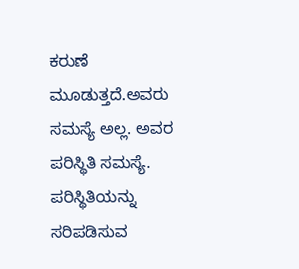ಕರುಣೆ ಮೂಡುತ್ತದೆ.ಅವರು ಸಮಸ್ಯೆ ಅಲ್ಲ. ಅವರ ಪರಿಸ್ಥಿತಿ ಸಮಸ್ಯೆ. ಪರಿಸ್ಥಿತಿಯನ್ನು ಸರಿಪಡಿಸುವ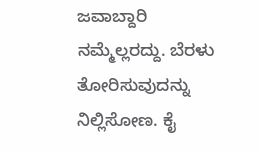ಜವಾಬ್ದಾರಿ ನಮ್ಮೆಲ್ಲರದ್ದು. ಬೆರಳು ತೋರಿಸುವುದನ್ನು ನಿಲ್ಲಿಸೋಣ. ಕೈ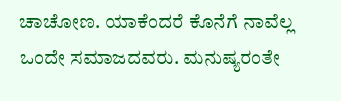ಚಾಚೋಣ. ಯಾಕೆಂದರೆ ಕೊನೆಗೆ ನಾವೆಲ್ಲ ಒಂದೇ ಸಮಾಜದವರು. ಮನುಷ್ಯರಂತೇ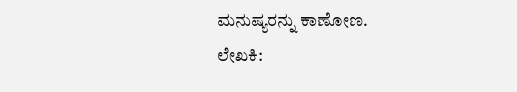ಮನುಷ್ಯರನ್ನು ಕಾಣೋಣ.
ಲೇಖಕಿ: